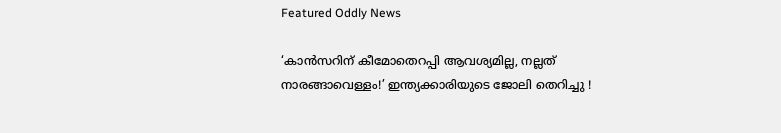Featured Oddly News

‘കാന്‍സറിന് കീമോതെറപ്പി ആവശ്യമില്ല, നല്ലത് നാരങ്ങാവെള്ളം!’ ഇന്ത്യക്കാരിയുടെ ജോലി തെറിച്ചു !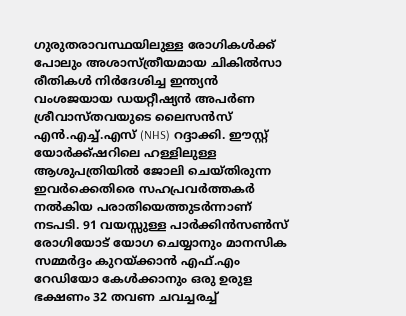ഗുരുതരാവസ്ഥയിലുള്ള രോഗികൾക്ക് പോലും അശാസ്ത്രീയമായ ചികിൽസാ രീതികൾ നിർദേശിച്ച ഇന്ത്യൻ വംശജയായ ഡയറ്റീഷ്യൻ അപർണ ശ്രീവാസ്തവയുടെ ലൈസൻസ് എൻ.എച്ച്.എസ് (NHS) റദ്ദാക്കി. ഈസ്റ്റ് യോർക്ക്ഷറിലെ ഹള്ളിലുള്ള ആശുപത്രിയിൽ ജോലി ചെയ്തിരുന്ന ഇവർക്കെതിരെ സഹപ്രവർത്തകർ നൽകിയ പരാതിയെത്തുടർന്നാണ് നടപടി. 91 വയസ്സുള്ള പാർക്കിൻസൺസ് രോഗിയോട് യോഗ ചെയ്യാനും മാനസിക സമ്മർദ്ദം കുറയ്ക്കാൻ എഫ്.എം റേഡിയോ കേൾക്കാനും ഒരു ഉരുള ഭക്ഷണം 32 തവണ ചവച്ചരച്ച്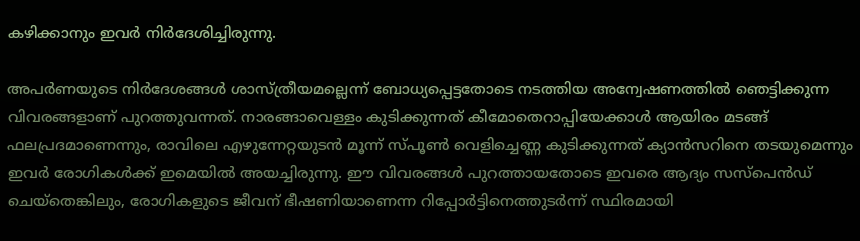കഴിക്കാനും ഇവർ നിർദേശിച്ചിരുന്നു.

അപർണയുടെ നിർദേശങ്ങൾ ശാസ്ത്രീയമല്ലെന്ന് ബോധ്യപ്പെട്ടതോടെ നടത്തിയ അന്വേഷണത്തിൽ ഞെട്ടിക്കുന്ന വിവരങ്ങളാണ് പുറത്തുവന്നത്. നാരങ്ങാവെള്ളം കുടിക്കുന്നത് കീമോതെറാപ്പിയേക്കാൾ ആയിരം മടങ്ങ് ഫലപ്രദമാണെന്നും, രാവിലെ എഴുന്നേറ്റയുടൻ മൂന്ന് സ്പൂൺ വെളിച്ചെണ്ണ കുടിക്കുന്നത് ക്യാൻസറിനെ തടയുമെന്നും ഇവർ രോഗികൾക്ക് ഇമെയിൽ അയച്ചിരുന്നു. ഈ വിവരങ്ങൾ പുറത്തായതോടെ ഇവരെ ആദ്യം സസ്പെൻഡ് ചെയ്തെങ്കിലും, രോഗികളുടെ ജീവന് ഭീഷണിയാണെന്ന റിപ്പോർട്ടിനെത്തുടർന്ന് സ്ഥിരമായി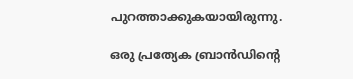പുറത്താക്കുകയായിരുന്നു.

ഒരു പ്രത്യേക ബ്രാൻഡിന്റെ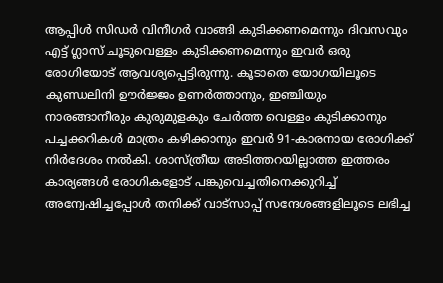ആപ്പിൾ സിഡർ വിനീഗർ വാങ്ങി കുടിക്കണമെന്നും ദിവസവും എട്ട് ഗ്ലാസ് ചൂടുവെള്ളം കുടിക്കണമെന്നും ഇവർ ഒരു രോഗിയോട് ആവശ്യപ്പെട്ടിരുന്നു. കൂടാതെ യോഗയിലൂടെ കുണ്ഡലിനി ഊർജ്ജം ഉണർത്താനും, ഇഞ്ചിയും നാരങ്ങാനീരും കുരുമുളകും ചേർത്ത വെള്ളം കുടിക്കാനും പച്ചക്കറികൾ മാത്രം കഴിക്കാനും ഇവർ 91-കാരനായ രോഗിക്ക് നിർദേശം നൽകി. ശാസ്ത്രീയ അടിത്തറയില്ലാത്ത ഇത്തരം കാര്യങ്ങൾ രോഗികളോട് പങ്കുവെച്ചതിനെക്കുറിച്ച് അന്വേഷിച്ചപ്പോൾ തനിക്ക് വാട്സാപ്പ് സന്ദേശങ്ങളിലൂടെ ലഭിച്ച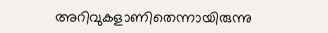അറിവുകളാണിതെന്നായിരുന്നു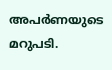അപർണയുടെ മറുപടി.